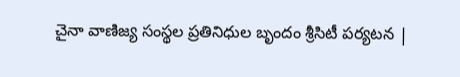చైనా వాణిజ్య సంస్థల ప్రతినిధుల బృందం శ్రీసిటీ పర్యటన |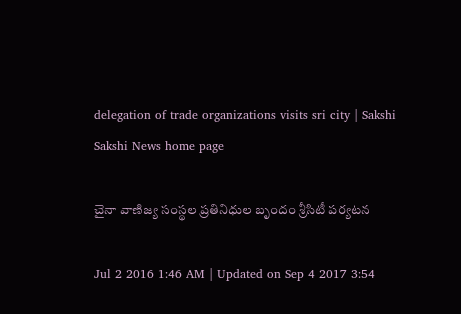delegation of trade organizations visits sri city | Sakshi
Sakshi News home page

చైనా వాణిజ్య సంస్థల ప్రతినిధుల బృందం శ్రీసిటీ పర్యటన

Jul 2 2016 1:46 AM | Updated on Sep 4 2017 3:54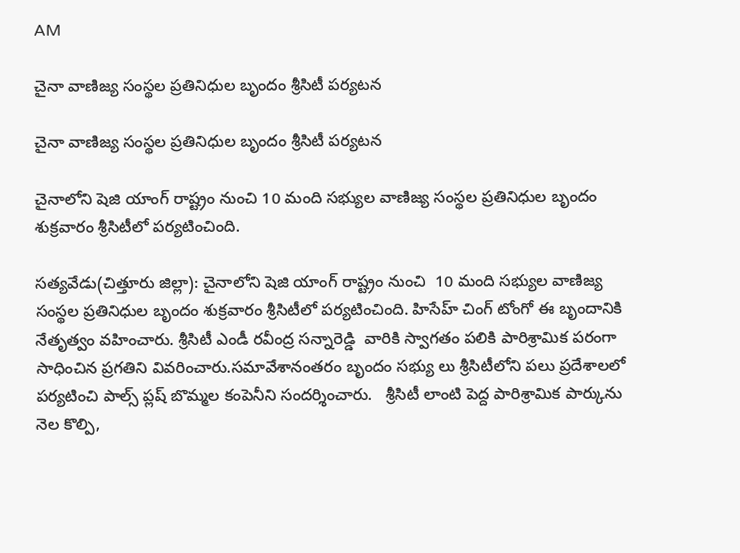AM

చైనా వాణిజ్య సంస్థల ప్రతినిధుల బృందం శ్రీసిటీ పర్యటన

చైనా వాణిజ్య సంస్థల ప్రతినిధుల బృందం శ్రీసిటీ పర్యటన

చైనాలోని షెజి యాంగ్ రాష్ట్రం నుంచి 10 మంది సభ్యుల వాణిజ్య సంస్థల ప్రతినిధుల బృందం శుక్రవారం శ్రీసిటీలో పర్యటించింది.

సత్యవేడు(చిత్తూరు జిల్లా): చైనాలోని షెజి యాంగ్ రాష్ట్రం నుంచి  10 మంది సభ్యుల వాణిజ్య సంస్థల ప్రతినిధుల బృందం శుక్రవారం శ్రీసిటీలో పర్యటించింది. హిసేహ్ చింగ్ టోంగో ఈ బృందానికి నేతృత్వం వహించారు. శ్రీసిటీ ఎండీ రవీంద్ర సన్నారెడ్డి  వారికి స్వాగతం పలికి పారిశ్రామిక పరంగా సాధించిన ప్రగతిని వివరించారు.సమావేశానంతరం బృందం సభ్యు లు శ్రీసిటీలోని పలు ప్రదేశాలలో పర్యటించి పాల్స్ ప్లష్ బొమ్మల కంపెనీని సందర్శించారు.   శ్రీసిటీ లాంటి పెద్ద పారిశ్రామిక పార్కును నెల కొల్పి,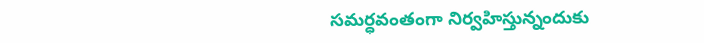సమర్ధవంతంగా నిర్వహిస్తున్నందుకు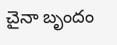చైనా బృందం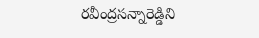రవీంద్రసన్నారెడ్డిని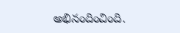అభినందించింది.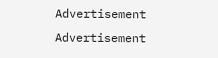Advertisement
Advertisement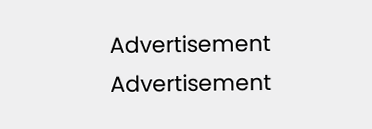Advertisement
Advertisement